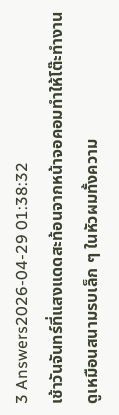3 Answers2026-04-29 01:38:32
เช้าวันจันทร์ที่แสงแดดสะท้อนจากหน้าจอคอมทำให้โต๊ะทำงานดูเหมือนสนามรบเล็ก ๆ ในหัวผมทั้งความ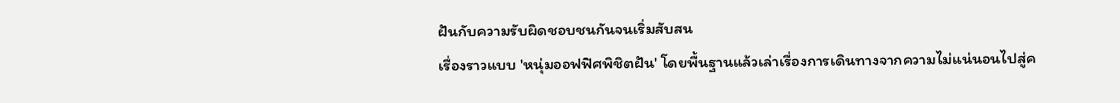ฝันกับความรับผิดชอบชนกันจนเริ่มสับสน
เรื่องราวแบบ 'หนุ่มออฟฟิศพิชิตฝัน' โดยพื้นฐานแล้วเล่าเรื่องการเดินทางจากความไม่แน่นอนไปสู่ค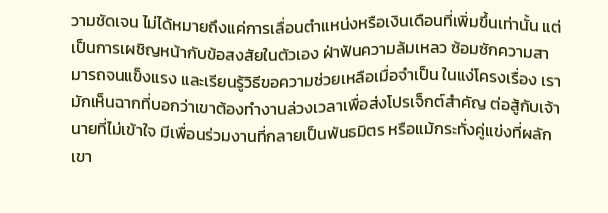วามชัดเจน ไม่ได้หมายถึงแค่การเลื่อนตำแหน่งหรือเงินเดือนที่เพิ่มขึ้นเท่านั้น แต่เป็นการเผชิญหน้ากับข้อสงสัยในตัวเอง ฝ่าฟันความล้มเหลว ซ้อมซักความสามารถจนแข็งแรง และเรียนรู้วิธีขอความช่วยเหลือเมื่อจำเป็น ในแง่โครงเรื่อง เรามักเห็นฉากที่บอกว่าเขาต้องทำงานล่วงเวลาเพื่อส่งโปรเจ็กต์สำคัญ ต่อสู้กับเจ้านายที่ไม่เข้าใจ มีเพื่อนร่วมงานที่กลายเป็นพันธมิตร หรือแม้กระทั่งคู่แข่งที่ผลักเขา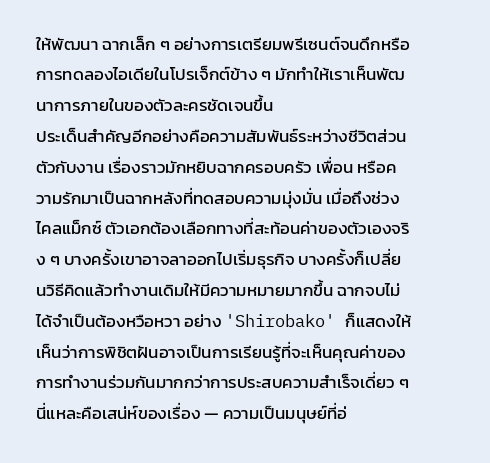ให้พัฒนา ฉากเล็ก ๆ อย่างการเตรียมพรีเซนต์จนดึกหรือการทดลองไอเดียในโปรเจ็กต์ข้าง ๆ มักทำให้เราเห็นพัฒนาการภายในของตัวละครชัดเจนขึ้น
ประเด็นสำคัญอีกอย่างคือความสัมพันธ์ระหว่างชีวิตส่วนตัวกับงาน เรื่องราวมักหยิบฉากครอบครัว เพื่อน หรือความรักมาเป็นฉากหลังที่ทดสอบความมุ่งมั่น เมื่อถึงช่วงไคลแม็กซ์ ตัวเอกต้องเลือกทางที่สะท้อนค่าของตัวเองจริง ๆ บางครั้งเขาอาจลาออกไปเริ่มธุรกิจ บางครั้งก็เปลี่ยนวิธีคิดแล้วทำงานเดิมให้มีความหมายมากขึ้น ฉากจบไม่ได้จำเป็นต้องหวือหวา อย่าง 'Shirobako' ก็แสดงให้เห็นว่าการพิชิตฝันอาจเป็นการเรียนรู้ที่จะเห็นคุณค่าของการทำงานร่วมกันมากกว่าการประสบความสำเร็จเดี่ยว ๆ นี่แหละคือเสน่ห์ของเรื่อง — ความเป็นมนุษย์ที่อ่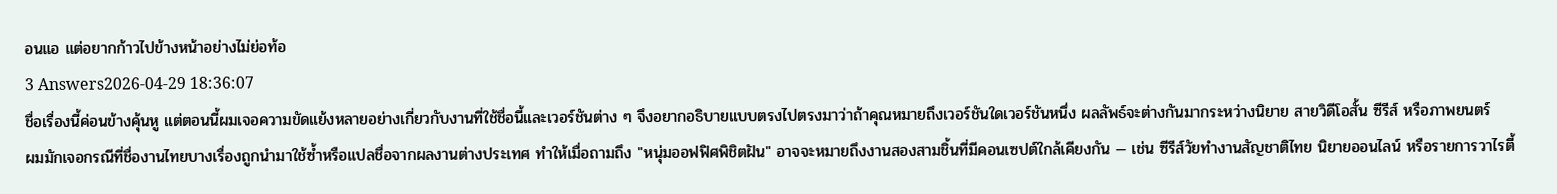อนแอ แต่อยากก้าวไปข้างหน้าอย่างไม่ย่อท้อ
3 Answers2026-04-29 18:36:07
ชื่อเรื่องนี้ค่อนข้างคุ้นหู แต่ตอนนี้ผมเจอความขัดแย้งหลายอย่างเกี่ยวกับงานที่ใช้ชื่อนี้และเวอร์ชันต่าง ๆ จึงอยากอธิบายแบบตรงไปตรงมาว่าถ้าคุณหมายถึงเวอร์ชันใดเวอร์ชันหนึ่ง ผลลัพธ์จะต่างกันมากระหว่างนิยาย สายวิดีโอสั้น ซีรีส์ หรือภาพยนตร์
ผมมักเจอกรณีที่ชื่องานไทยบางเรื่องถูกนำมาใช้ซ้ำหรือแปลชื่อจากผลงานต่างประเทศ ทำให้เมื่อถามถึง "หนุ่มออฟฟิศพิชิตฝัน" อาจจะหมายถึงงานสองสามชิ้นที่มีคอนเซปต์ใกล้เคียงกัน — เช่น ซีรีส์วัยทำงานสัญชาติไทย นิยายออนไลน์ หรือรายการวาไรตี้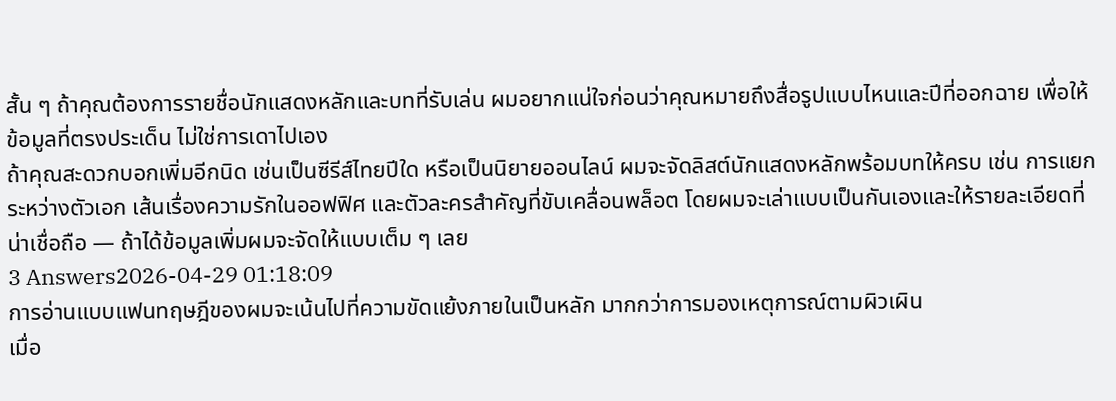สั้น ๆ ถ้าคุณต้องการรายชื่อนักแสดงหลักและบทที่รับเล่น ผมอยากแน่ใจก่อนว่าคุณหมายถึงสื่อรูปแบบไหนและปีที่ออกฉาย เพื่อให้ข้อมูลที่ตรงประเด็น ไม่ใช่การเดาไปเอง
ถ้าคุณสะดวกบอกเพิ่มอีกนิด เช่นเป็นซีรีส์ไทยปีใด หรือเป็นนิยายออนไลน์ ผมจะจัดลิสต์นักแสดงหลักพร้อมบทให้ครบ เช่น การแยกระหว่างตัวเอก เส้นเรื่องความรักในออฟฟิศ และตัวละครสำคัญที่ขับเคลื่อนพล็อต โดยผมจะเล่าแบบเป็นกันเองและให้รายละเอียดที่น่าเชื่อถือ — ถ้าได้ข้อมูลเพิ่มผมจะจัดให้แบบเต็ม ๆ เลย
3 Answers2026-04-29 01:18:09
การอ่านแบบแฟนทฤษฎีของผมจะเน้นไปที่ความขัดแย้งภายในเป็นหลัก มากกว่าการมองเหตุการณ์ตามผิวเผิน
เมื่อ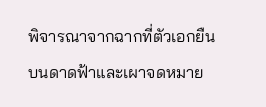พิจารณาจากฉากที่ตัวเอกยืนบนดาดฟ้าและเผาจดหมาย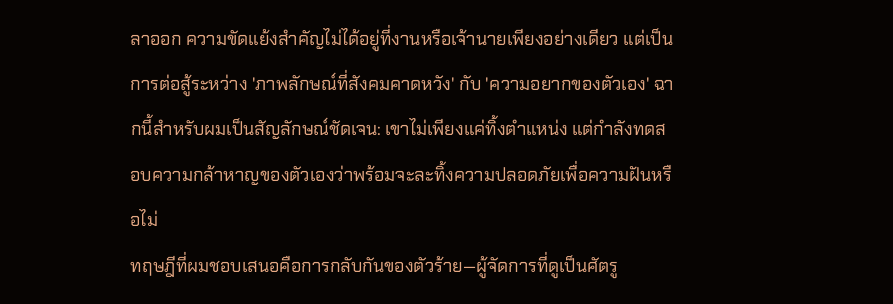ลาออก ความขัดแย้งสำคัญไม่ได้อยู่ที่งานหรือเจ้านายเพียงอย่างเดียว แต่เป็นการต่อสู้ระหว่าง 'ภาพลักษณ์ที่สังคมคาดหวัง' กับ 'ความอยากของตัวเอง' ฉากนี้สำหรับผมเป็นสัญลักษณ์ชัดเจน: เขาไม่เพียงแค่ทิ้งตำแหน่ง แต่กำลังทดสอบความกล้าหาญของตัวเองว่าพร้อมจะละทิ้งความปลอดภัยเพื่อความฝันหรือไม่
ทฤษฎีที่ผมชอบเสนอคือการกลับกันของตัวร้าย—ผู้จัดการที่ดูเป็นศัตรู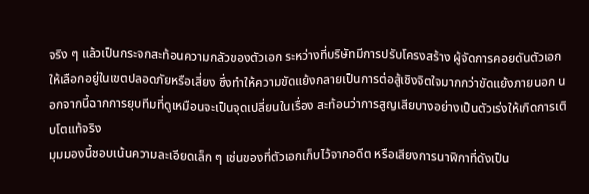จริง ๆ แล้วเป็นกระจกสะท้อนความกลัวของตัวเอก ระหว่างที่บริษัทมีการปรับโครงสร้าง ผู้จัดการคอยดันตัวเอกให้เลือกอยู่ในเขตปลอดภัยหรือเสี่ยง ซึ่งทำให้ความขัดแย้งกลายเป็นการต่อสู้เชิงจิตใจมากกว่าขัดแย้งภายนอก นอกจากนี้ฉากการยุบทีมที่ดูเหมือนจะเป็นจุดเปลี่ยนในเรื่อง สะท้อนว่าการสูญเสียบางอย่างเป็นตัวเร่งให้เกิดการเติบโตแท้จริง
มุมมองนี้ชอบเน้นความละเอียดเล็ก ๆ เช่นของที่ตัวเอกเก็บไว้จากอดีต หรือเสียงการนาฬิกาที่ดังเป็น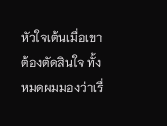หัวใจเต้นเมื่อเขาต้องตัดสินใจ ทั้งหมดผมมองว่าเรื่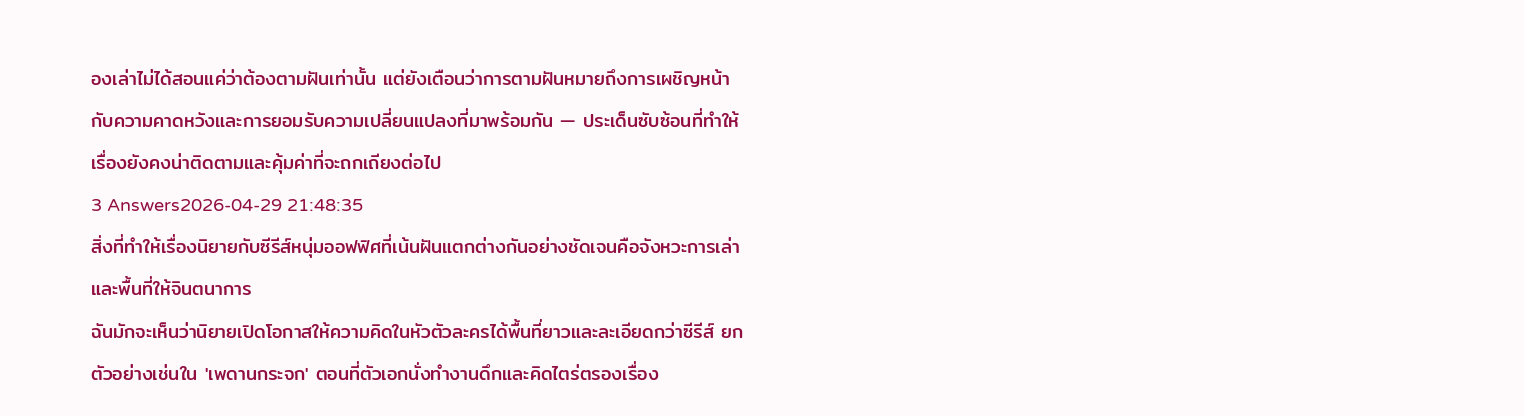องเล่าไม่ได้สอนแค่ว่าต้องตามฝันเท่านั้น แต่ยังเตือนว่าการตามฝันหมายถึงการเผชิญหน้ากับความคาดหวังและการยอมรับความเปลี่ยนแปลงที่มาพร้อมกัน — ประเด็นซับซ้อนที่ทำให้เรื่องยังคงน่าติดตามและคุ้มค่าที่จะถกเถียงต่อไป
3 Answers2026-04-29 21:48:35
สิ่งที่ทำให้เรื่องนิยายกับซีรีส์หนุ่มออฟฟิศที่เน้นฝันแตกต่างกันอย่างชัดเจนคือจังหวะการเล่าและพื้นที่ให้จินตนาการ
ฉันมักจะเห็นว่านิยายเปิดโอกาสให้ความคิดในหัวตัวละครได้พื้นที่ยาวและละเอียดกว่าซีรีส์ ยกตัวอย่างเช่นใน 'เพดานกระจก' ตอนที่ตัวเอกนั่งทำงานดึกและคิดไตร่ตรองเรื่อง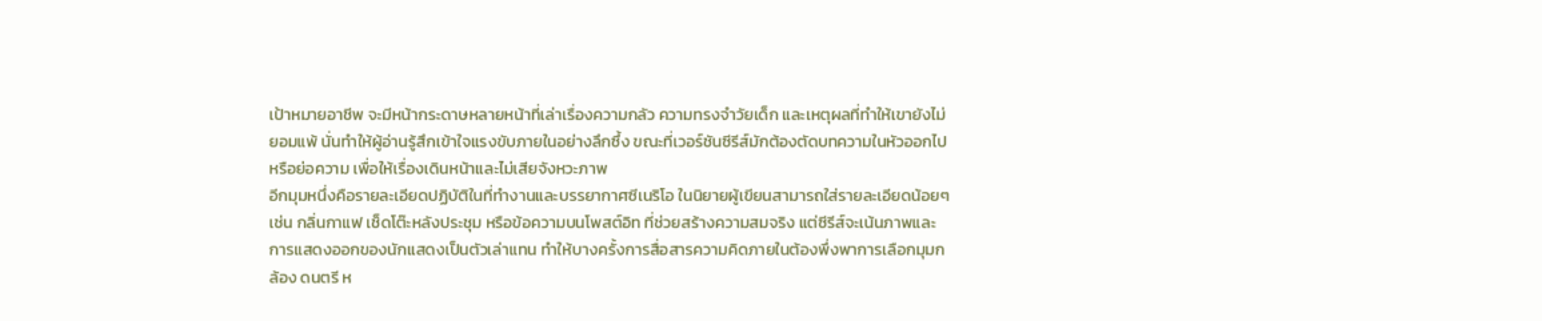เป้าหมายอาชีพ จะมีหน้ากระดาษหลายหน้าที่เล่าเรื่องความกลัว ความทรงจำวัยเด็ก และเหตุผลที่ทำให้เขายังไม่ยอมแพ้ นั่นทำให้ผู้อ่านรู้สึกเข้าใจแรงขับภายในอย่างลึกซึ้ง ขณะที่เวอร์ชันซีรีส์มักต้องตัดบทความในหัวออกไปหรือย่อความ เพื่อให้เรื่องเดินหน้าและไม่เสียจังหวะภาพ
อีกมุมหนึ่งคือรายละเอียดปฏิบัติในที่ทำงานและบรรยากาศซีเนริโอ ในนิยายผู้เขียนสามารถใส่รายละเอียดน้อยๆ เช่น กลิ่นกาแฟ เช็ดโต๊ะหลังประชุม หรือข้อความบนโพสต์อิท ที่ช่วยสร้างความสมจริง แต่ซีรีส์จะเน้นภาพและการแสดงออกของนักแสดงเป็นตัวเล่าแทน ทำให้บางครั้งการสื่อสารความคิดภายในต้องพึ่งพาการเลือกมุมกล้อง ดนตรี ห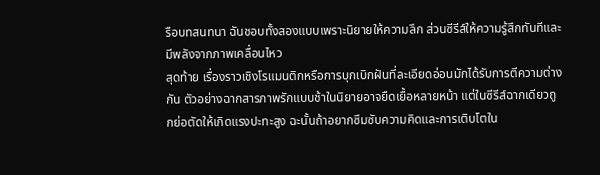รือบทสนทนา ฉันชอบทั้งสองแบบเพราะนิยายให้ความลึก ส่วนซีรีส์ให้ความรู้สึกทันทีและมีพลังจากภาพเคลื่อนไหว
สุดท้าย เรื่องราวเชิงโรแมนติกหรือการบุกเบิกฝันที่ละเอียดอ่อนมักได้รับการตีความต่างกัน ตัวอย่างฉากสารภาพรักแบบช้าในนิยายอาจยืดเยื้อหลายหน้า แต่ในซีรีส์ฉากเดียวถูกย่อตัดให้เกิดแรงปะทะสูง ฉะนั้นถ้าอยากซึมซับความคิดและการเติบโตใน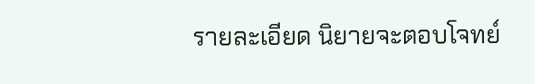รายละเอียด นิยายจะตอบโจทย์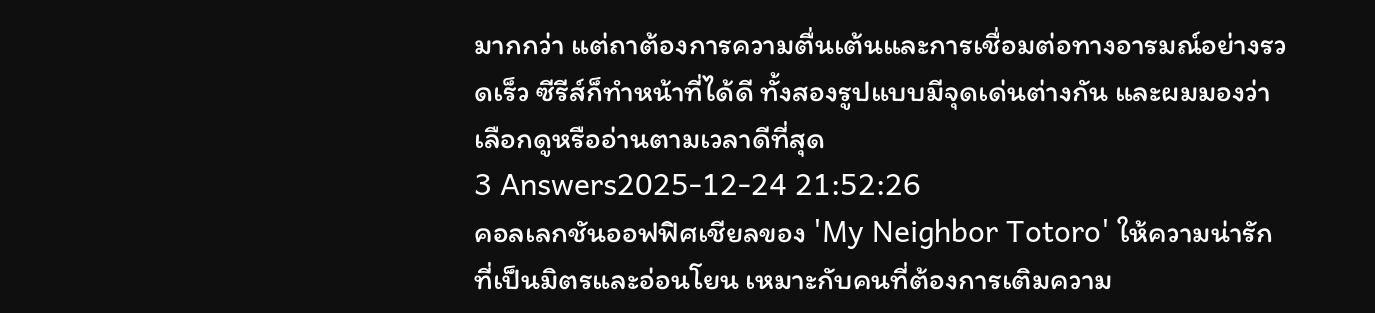มากกว่า แต่ถาต้องการความตื่นเต้นและการเชื่อมต่อทางอารมณ์อย่างรวดเร็ว ซีรีส์ก็ทำหน้าที่ได้ดี ทั้งสองรูปแบบมีจุดเด่นต่างกัน และผมมองว่าเลือกดูหรืออ่านตามเวลาดีที่สุด
3 Answers2025-12-24 21:52:26
คอลเลกชันออฟฟิศเชียลของ 'My Neighbor Totoro' ให้ความน่ารักที่เป็นมิตรและอ่อนโยน เหมาะกับคนที่ต้องการเติมความ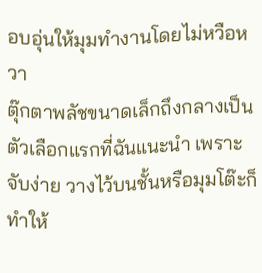อบอุ่นให้มุมทำงานโดยไม่หวือหวา
ตุ๊กตาพลัชขนาดเล็กถึงกลางเป็นตัวเลือกแรกที่ฉันแนะนำ เพราะจับง่าย วางไว้บนชั้นหรือมุมโต๊ะก็ทำให้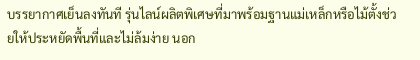บรรยากาศเย็นลงทันที รุ่นไลน์ผลิตพิเศษที่มาพร้อมฐานแม่เหล็กหรือไม้ตั้งช่วยให้ประหยัดพื้นที่และไม่ล้มง่าย นอก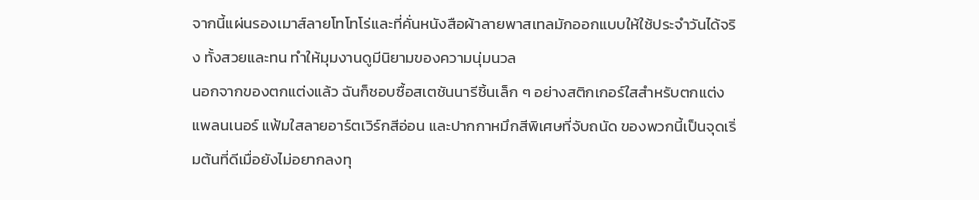จากนี้แผ่นรองเมาส์ลายโทโทโร่และที่คั่นหนังสือผ้าลายพาสเทลมักออกแบบให้ใช้ประจำวันได้จริง ทั้งสวยและทน ทำให้มุมงานดูมีนิยามของความนุ่มนวล
นอกจากของตกแต่งแล้ว ฉันก็ชอบซื้อสเตชันนารีชิ้นเล็ก ๆ อย่างสติกเกอร์ใสสำหรับตกแต่งแพลนเนอร์ แฟ้มใสลายอาร์ตเวิร์กสีอ่อน และปากกาหมึกสีพิเศษที่จับถนัด ของพวกนี้เป็นจุดเริ่มต้นที่ดีเมื่อยังไม่อยากลงทุ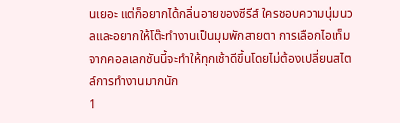นเยอะ แต่ก็อยากได้กลิ่นอายของซีรีส์ ใครชอบความนุ่มนวลและอยากให้โต๊ะทำงานเป็นมุมพักสายตา การเลือกไอเท็มจากคอลเลกชันนี้จะทำให้ทุกเช้าดีขึ้นโดยไม่ต้องเปลี่ยนสไตล์การทำงานมากนัก
1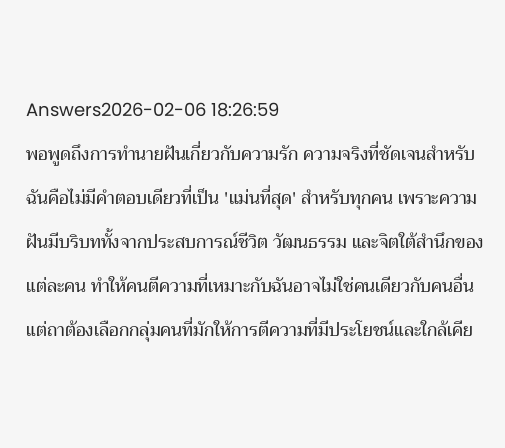Answers2026-02-06 18:26:59
พอพูดถึงการทำนายฝันเกี่ยวกับความรัก ความจริงที่ชัดเจนสำหรับฉันคือไม่มีคำตอบเดียวที่เป็น 'แม่นที่สุด' สำหรับทุกคน เพราะความฝันมีบริบททั้งจากประสบการณ์ชีวิต วัฒนธรรม และจิตใต้สำนึกของแต่ละคน ทำให้คนตีความที่เหมาะกับฉันอาจไม่ใช่คนเดียวกับคนอื่น แต่ถาต้องเลือกกลุ่มคนที่มักให้การตีความที่มีประโยชน์และใกล้เคีย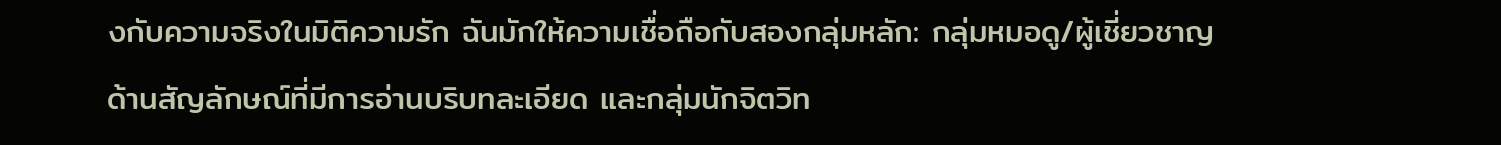งกับความจริงในมิติความรัก ฉันมักให้ความเชื่อถือกับสองกลุ่มหลัก: กลุ่มหมอดู/ผู้เชี่ยวชาญด้านสัญลักษณ์ที่มีการอ่านบริบทละเอียด และกลุ่มนักจิตวิท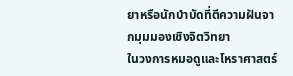ยาหรือนักบำบัดที่ตีความฝันจากมุมมองเชิงจิตวิทยา
ในวงการหมอดูและโหราศาสตร์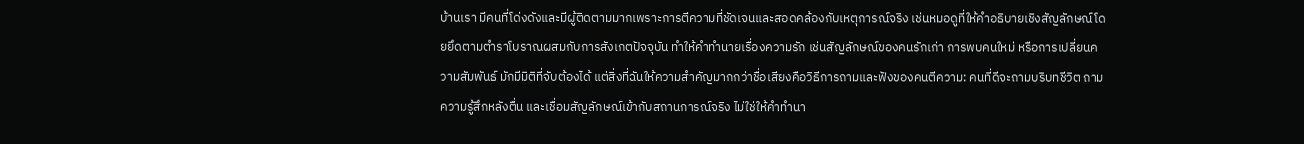บ้านเรา มีคนที่โด่งดังและมีผู้ติดตามมากเพราะการตีความที่ชัดเจนและสอดคล้องกับเหตุการณ์จริง เช่นหมอดูที่ให้คำอธิบายเชิงสัญลักษณ์โดยยึดตามตำราโบราณผสมกับการสังเกตปัจจุบัน ทำให้คำทำนายเรื่องความรัก เช่นสัญลักษณ์ของคนรักเก่า การพบคนใหม่ หรือการเปลี่ยนความสัมพันธ์ มักมีมิติที่จับต้องได้ แต่สิ่งที่ฉันให้ความสำคัญมากกว่าชื่อเสียงคือวิธีการถามและฟังของคนตีความ: คนที่ดีจะถามบริบทชีวิต ถามความรู้สึกหลังตื่น และเชื่อมสัญลักษณ์เข้ากับสถานการณ์จริง ไม่ใช่ให้คำทำนา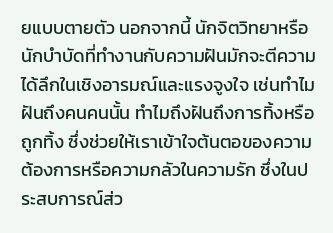ยแบบตายตัว นอกจากนี้ นักจิตวิทยาหรือนักบำบัดที่ทำงานกับความฝันมักจะตีความได้ลึกในเชิงอารมณ์และแรงจูงใจ เช่นทำไมฝันถึงคนคนนั้น ทำไมถึงฝันถึงการทิ้งหรือถูกทิ้ง ซึ่งช่วยให้เราเข้าใจต้นตอของความต้องการหรือความกลัวในความรัก ซึ่งในประสบการณ์ส่ว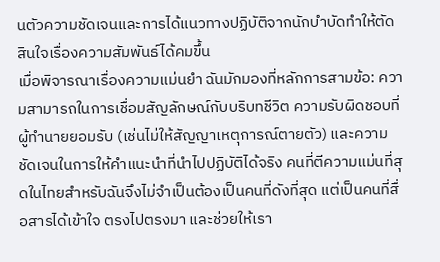นตัวความชัดเจนและการได้แนวทางปฏิบัติจากนักบำบัดทำให้ตัดสินใจเรื่องความสัมพันธ์ได้คมขึ้น
เมื่อพิจารณาเรื่องความแม่นยำ ฉันมักมองที่หลักการสามข้อ: ความสามารถในการเชื่อมสัญลักษณ์กับบริบทชีวิต ความรับผิดชอบที่ผู้ทำนายยอมรับ (เช่นไม่ให้สัญญาเหตุการณ์ตายตัว) และความชัดเจนในการให้คำแนะนำที่นำไปปฏิบัติได้จริง คนที่ตีความแม่นที่สุดในไทยสำหรับฉันจึงไม่จำเป็นต้องเป็นคนที่ดังที่สุด แต่เป็นคนที่สื่อสารได้เข้าใจ ตรงไปตรงมา และช่วยให้เรา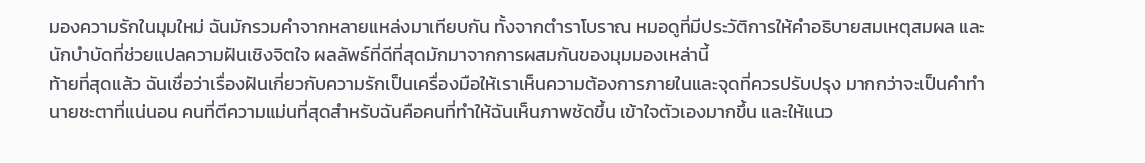มองความรักในมุมใหม่ ฉันมักรวมคำจากหลายแหล่งมาเทียบกัน ทั้งจากตำราโบราณ หมอดูที่มีประวัติการให้คำอธิบายสมเหตุสมผล และนักบำบัดที่ช่วยแปลความฝันเชิงจิตใจ ผลลัพธ์ที่ดีที่สุดมักมาจากการผสมกันของมุมมองเหล่านี้
ท้ายที่สุดแล้ว ฉันเชื่อว่าเรื่องฝันเกี่ยวกับความรักเป็นเครื่องมือให้เราเห็นความต้องการภายในและจุดที่ควรปรับปรุง มากกว่าจะเป็นคำทำนายชะตาที่แน่นอน คนที่ตีความแม่นที่สุดสำหรับฉันคือคนที่ทำให้ฉันเห็นภาพชัดขึ้น เข้าใจตัวเองมากขึ้น และให้แนว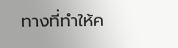ทางที่ทำให้ค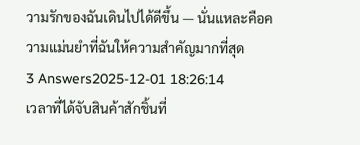วามรักของฉันเดินไปได้ดีขึ้น — นั่นแหละคือความแม่นยำที่ฉันให้ความสำคัญมากที่สุด
3 Answers2025-12-01 18:26:14
เวลาที่ได้จับสินค้าสักชิ้นที่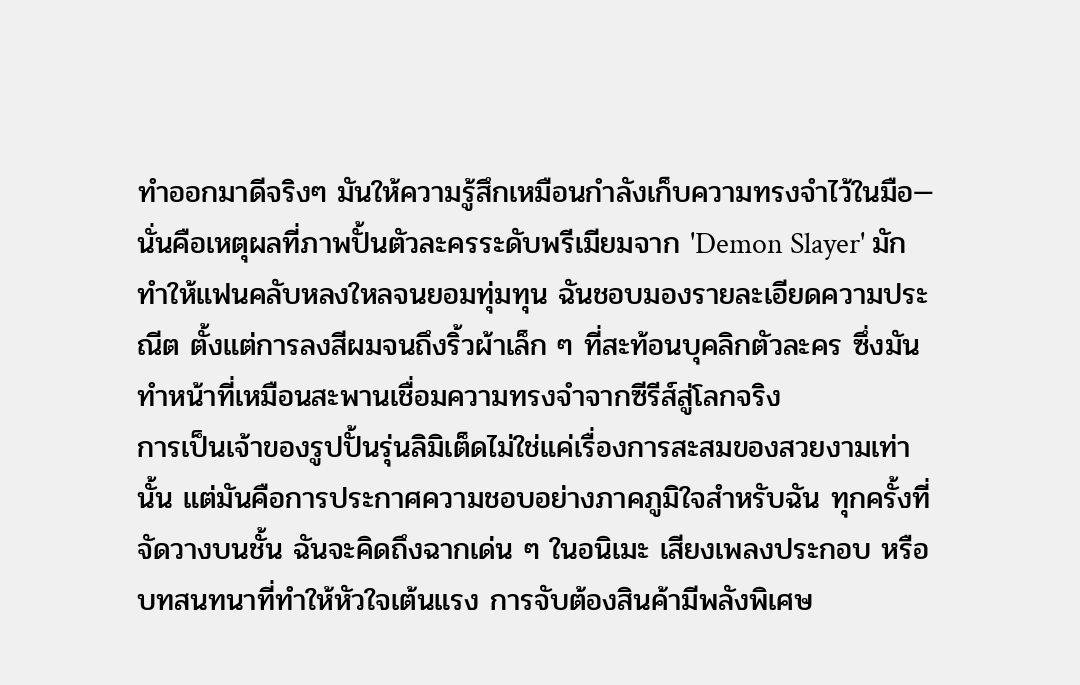ทำออกมาดีจริงๆ มันให้ความรู้สึกเหมือนกำลังเก็บความทรงจำไว้ในมือ—นั่นคือเหตุผลที่ภาพปั้นตัวละครระดับพรีเมียมจาก 'Demon Slayer' มักทำให้แฟนคลับหลงใหลจนยอมทุ่มทุน ฉันชอบมองรายละเอียดความประณีต ตั้งแต่การลงสีผมจนถึงริ้วผ้าเล็ก ๆ ที่สะท้อนบุคลิกตัวละคร ซึ่งมันทำหน้าที่เหมือนสะพานเชื่อมความทรงจำจากซีรีส์สู่โลกจริง
การเป็นเจ้าของรูปปั้นรุ่นลิมิเต็ดไม่ใช่แค่เรื่องการสะสมของสวยงามเท่านั้น แต่มันคือการประกาศความชอบอย่างภาคภูมิใจสำหรับฉัน ทุกครั้งที่จัดวางบนชั้น ฉันจะคิดถึงฉากเด่น ๆ ในอนิเมะ เสียงเพลงประกอบ หรือบทสนทนาที่ทำให้หัวใจเต้นแรง การจับต้องสินค้ามีพลังพิเศษ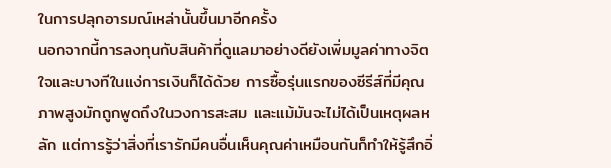ในการปลุกอารมณ์เหล่านั้นขึ้นมาอีกครั้ง
นอกจากนี้การลงทุนกับสินค้าที่ดูแลมาอย่างดียังเพิ่มมูลค่าทางจิตใจและบางทีในแง่การเงินก็ได้ด้วย การซื้อรุ่นแรกของซีรีส์ที่มีคุณภาพสูงมักถูกพูดถึงในวงการสะสม และแม้มันจะไม่ได้เป็นเหตุผลหลัก แต่การรู้ว่าสิ่งที่เรารักมีคนอื่นเห็นคุณค่าเหมือนกันก็ทำให้รู้สึกอิ่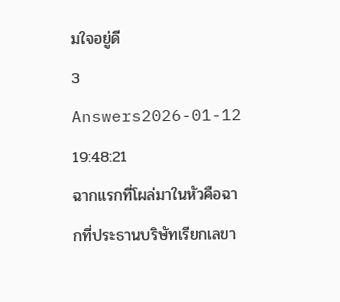มใจอยู่ดี
3 Answers2026-01-12 19:48:21
ฉากแรกที่โผล่มาในหัวคือฉากที่ประธานบริษัทเรียกเลขา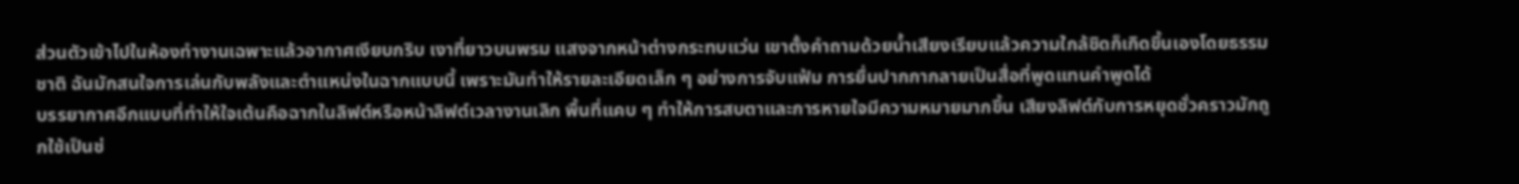ส่วนตัวเข้าไปในห้องทำงานเฉพาะแล้วอากาศเงียบกริบ เงาที่ยาวบนพรม แสงจากหน้าต่างกระทบแว่น เขาตั้งคำถามด้วยน้ำเสียงเรียบแล้วความใกล้ชิดก็เกิดขึ้นเองโดยธรรมชาติ ฉันมักสนใจการเล่นกับพลังและตำแหน่งในฉากแบบนี้ เพราะมันทำให้รายละเอียดเล็ก ๆ อย่างการจับแฟ้ม การยื่นปากกากลายเป็นสื่อที่พูดแทนคำพูดได้
บรรยากาศอีกแบบที่ทำให้ใจเต้นคือฉากในลิฟต์หรือหน้าลิฟต์เวลางานเลิก พื้นที่แคบ ๆ ทำให้การสบตาและการหายใจมีความหมายมากขึ้น เสียงลิฟต์กับการหยุดชั่วคราวมักถูกใช้เป็นช่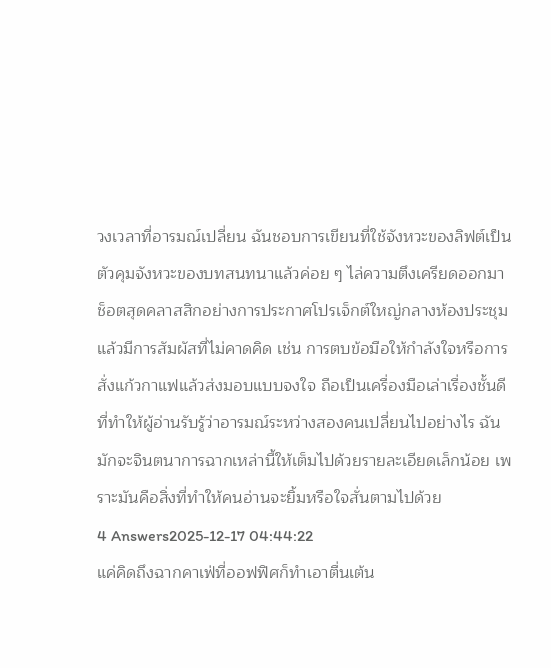วงเวลาที่อารมณ์เปลี่ยน ฉันชอบการเขียนที่ใช้จังหวะของลิฟต์เป็นตัวคุมจังหวะของบทสนทนาแล้วค่อย ๆ ไล่ความตึงเครียดออกมา
ช็อตสุดคลาสสิกอย่างการประกาศโปรเจ็กต์ใหญ่กลางห้องประชุมแล้วมีการสัมผัสที่ไม่คาดคิด เช่น การตบข้อมือให้กำลังใจหรือการสั่งแก้วกาแฟแล้วส่งมอบแบบจงใจ ถือเป็นเครื่องมือเล่าเรื่องชั้นดีที่ทำให้ผู้อ่านรับรู้ว่าอารมณ์ระหว่างสองคนเปลี่ยนไปอย่างไร ฉันมักจะจินตนาการฉากเหล่านี้ให้เต็มไปด้วยรายละเอียดเล็กน้อย เพราะมันคือสิ่งที่ทำให้คนอ่านจะยิ้มหรือใจสั่นตามไปด้วย
4 Answers2025-12-17 04:44:22
แค่คิดถึงฉากคาเฟ่ที่ออฟฟิศก็ทำเอาตื่นเต้น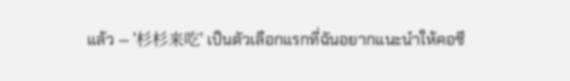แล้ว — '杉杉来吃' เป็นตัวเลือกแรกที่ฉันอยากแนะนำให้คอซี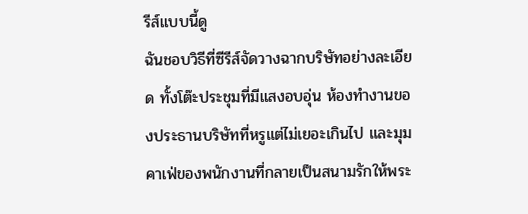รีส์แบบนี้ดู
ฉันชอบวิธีที่ซีรีส์จัดวางฉากบริษัทอย่างละเอียด ทั้งโต๊ะประชุมที่มีแสงอบอุ่น ห้องทำงานของประธานบริษัทที่หรูแต่ไม่เยอะเกินไป และมุมคาเฟ่ของพนักงานที่กลายเป็นสนามรักให้พระ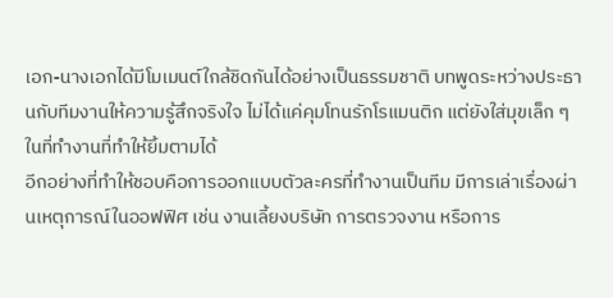เอก-นางเอกได้มีโมเมนต์ใกล้ชิดกันได้อย่างเป็นธรรมชาติ บทพูดระหว่างประธานกับทีมงานให้ความรู้สึกจริงใจ ไม่ได้แค่คุมโทนรักโรแมนติก แต่ยังใส่มุขเล็ก ๆ ในที่ทำงานที่ทำให้ยิ้มตามได้
อีกอย่างที่ทำให้ชอบคือการออกแบบตัวละครที่ทำงานเป็นทีม มีการเล่าเรื่องผ่านเหตุการณ์ในออฟฟิศ เช่น งานเลี้ยงบริษัท การตรวจงาน หรือการ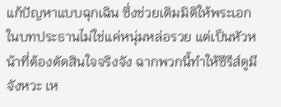แก้ปัญหาแบบฉุกเฉิน ซึ่งช่วยเติมมิติให้พระเอกในบทประธานไม่ใช่แค่หนุ่มหล่อรวย แต่เป็นหัวหน้าที่ต้องตัดสินใจจริงจัง ฉากพวกนี้ทำให้ซีรีส์ดูมีจังหวะ เห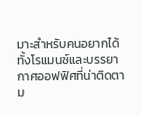มาะสำหรับคนอยากได้ทั้งโรแมนซ์และบรรยากาศออฟฟิศที่น่าติดตาม